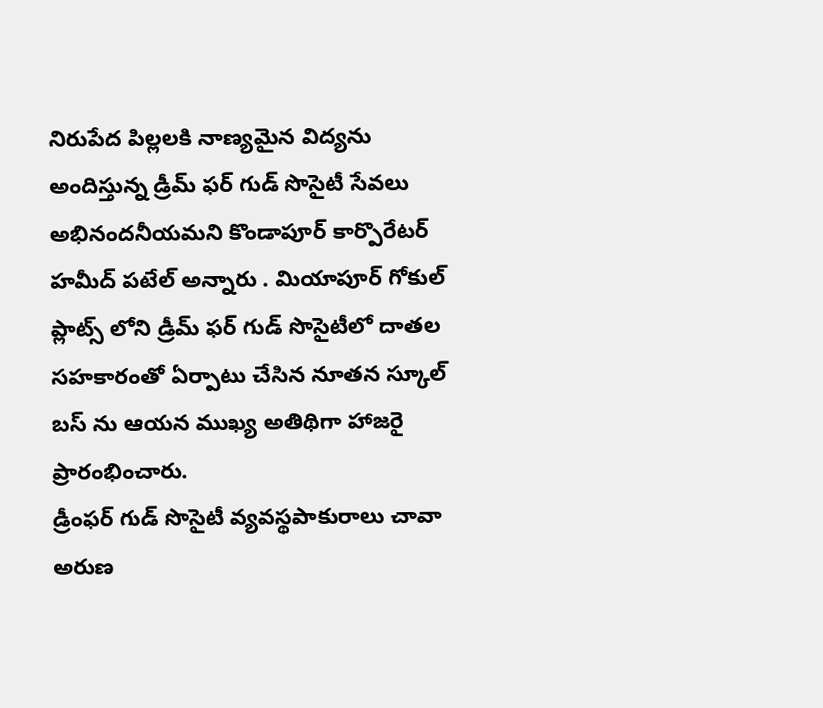నిరుపేద పిల్లలకి నాణ్యమైన విద్యను అందిస్తున్న డ్రీమ్ ఫర్ గుడ్ సొసైటీ సేవలు అభినందనీయమని కొండాపూర్ కార్పొరేటర్ హమీద్ పటేల్ అన్నారు . మియాపూర్ గోకుల్ ప్లాట్స్ లోని డ్రీమ్ ఫర్ గుడ్ సొసైటీలో దాతల సహకారంతో ఏర్పాటు చేసిన నూతన స్కూల్ బస్ ను ఆయన ముఖ్య అతిథిగా హాజరై ప్రారంభించారు.
డ్రీంఫర్ గుడ్ సొసైటీ వ్యవస్థపాకురాలు చావా అరుణ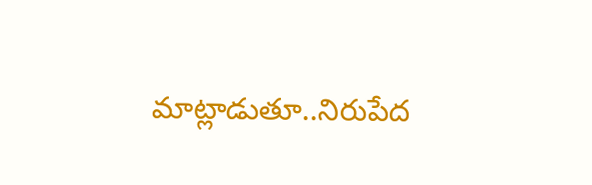మాట్లాడుతూ..నిరుపేద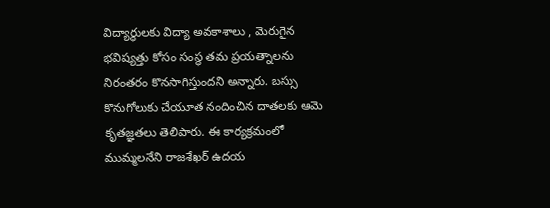విద్యార్థులకు విద్యా అవకాశాలు , మెరుగైన భవిష్యత్తు కోసం సంస్థ తమ ప్రయత్నాలను నిరంతరం కొనసాగిస్తుందని అన్నారు. బస్సు కొనుగోలుకు చేయూత నందించిన దాతలకు ఆమె కృతజ్ఞతలు తెలిపారు. ఈ కార్యక్రమంలో ముమ్మలనేని రాజశేఖర్ ఉదయ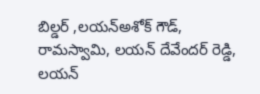బిల్డర్ ,లయన్అశోక్ గౌడ్, రామస్వామి, లయన్ దేవేందర్ రెడ్డి, లయన్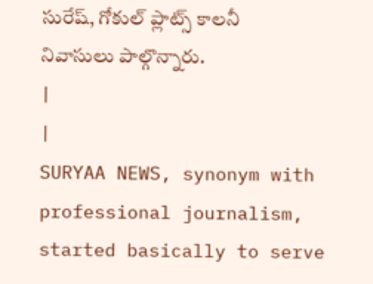సురేష్, గోకుల్ ప్లాట్స్ కాలనీ నివాసులు పాల్గొన్నారు.
|
|
SURYAA NEWS, synonym with professional journalism, started basically to serve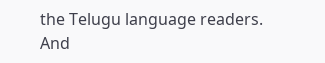the Telugu language readers. And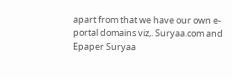apart from that we have our own e-portal domains viz,. Suryaa.com and Epaper Suryaa